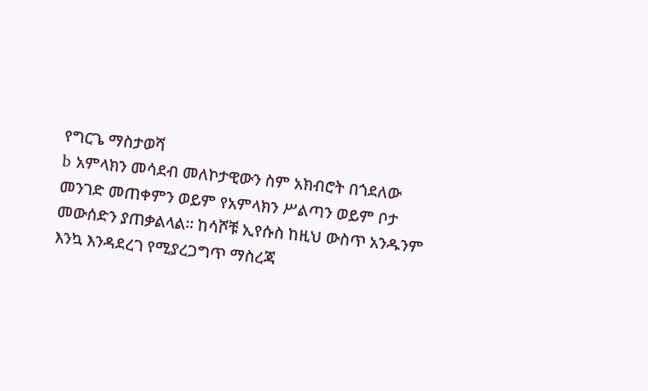የግርጌ ማስታወሻ
b አምላክን መሳደብ መለኮታዊውን ስም አክብሮት በጎደለው መንገድ መጠቀምን ወይም የአምላክን ሥልጣን ወይም ቦታ መውሰድን ያጠቃልላል። ከሳሾቹ ኢየሱስ ከዚህ ውስጥ አንዱንም እንኳ እንዳደረገ የሚያረጋግጥ ማስረጃ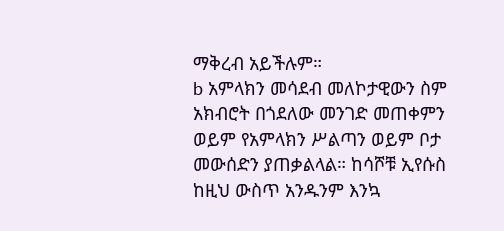ማቅረብ አይችሉም።
b አምላክን መሳደብ መለኮታዊውን ስም አክብሮት በጎደለው መንገድ መጠቀምን ወይም የአምላክን ሥልጣን ወይም ቦታ መውሰድን ያጠቃልላል። ከሳሾቹ ኢየሱስ ከዚህ ውስጥ አንዱንም እንኳ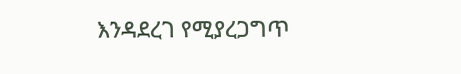እንዳደረገ የሚያረጋግጥ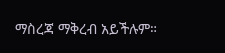ማስረጃ ማቅረብ አይችሉም።